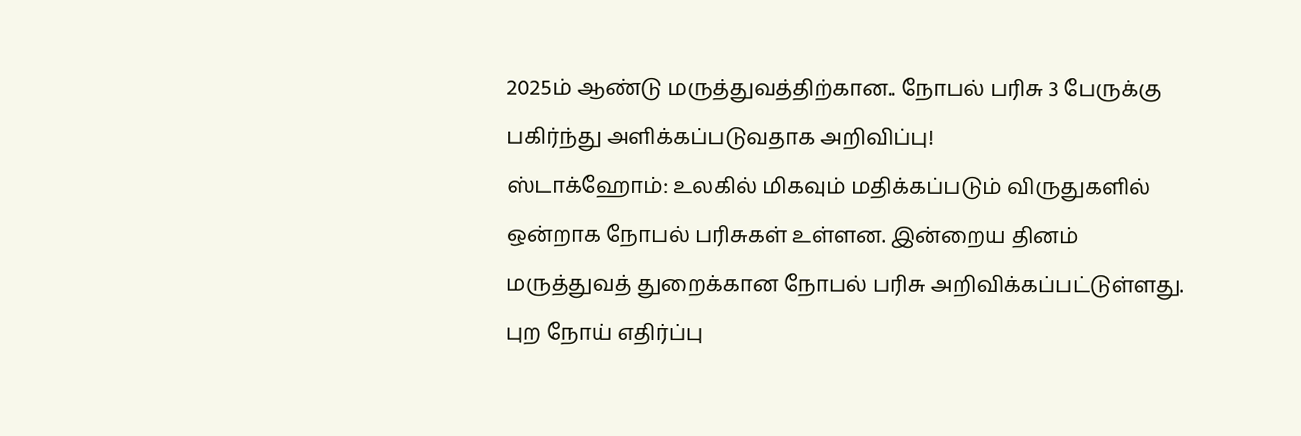2025ம் ஆண்டு மருத்துவத்திற்கான.. நோபல் பரிசு 3 பேருக்கு பகிர்ந்து அளிக்கப்படுவதாக அறிவிப்பு!
ஸ்டாக்ஹோம்: உலகில் மிகவும் மதிக்கப்படும் விருதுகளில் ஒன்றாக நோபல் பரிசுகள் உள்ளன. இன்றைய தினம் மருத்துவத் துறைக்கான நோபல் பரிசு அறிவிக்கப்பட்டுள்ளது. புற நோய் எதிர்ப்பு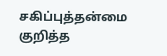சகிப்புத்தன்மை குறித்த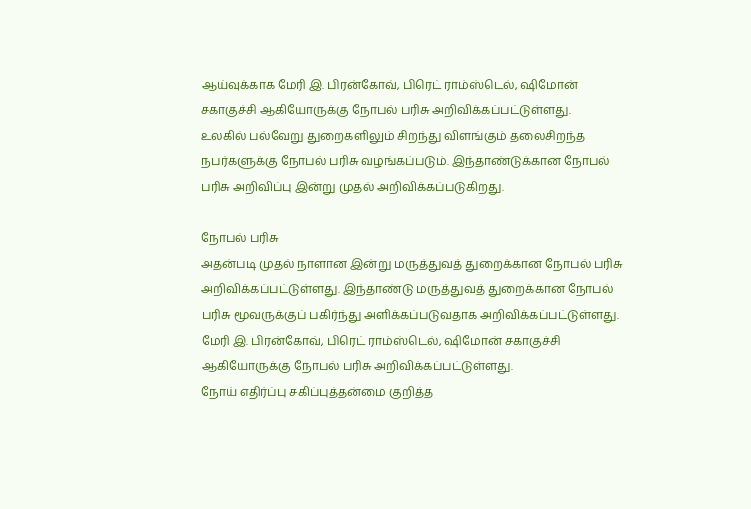ஆய்வுக்காக மேரி இ. பிரன்கோவ், பிரெட் ராம்ஸ்டெல், ஷிமோன் சகாகுச்சி ஆகியோருக்கு நோபல் பரிசு அறிவிக்கப்பட்டுள்ளது.
உலகில் பல்வேறு துறைகளிலும் சிறந்து விளங்கும் தலைசிறந்த நபர்களுக்கு நோபல் பரிசு வழங்கப்படும். இந்தாண்டுக்கான நோபல் பரிசு அறிவிப்பு இன்று முதல் அறிவிக்கப்படுகிறது.

நோபல் பரிசு
அதன்படி முதல் நாளான இன்று மருத்துவத் துறைக்கான நோபல் பரிசு அறிவிக்கப்பட்டுள்ளது. இந்தாண்டு மருத்துவத் துறைக்கான நோபல் பரிசு மூவருக்குப் பகிர்ந்து அளிக்கப்படுவதாக அறிவிக்கப்பட்டுள்ளது. மேரி இ. பிரன்கோவ், பிரெட் ராம்ஸ்டெல், ஷிமோன் சகாகுச்சி ஆகியோருக்கு நோபல் பரிசு அறிவிக்கப்பட்டுள்ளது.
நோய் எதிர்ப்பு சகிப்புத்தன்மை குறித்த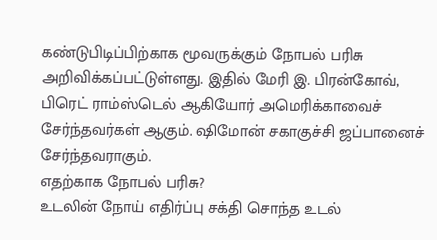கண்டுபிடிப்பிற்காக மூவருக்கும் நோபல் பரிசு அறிவிக்கப்பட்டுள்ளது. இதில் மேரி இ. பிரன்கோவ், பிரெட் ராம்ஸ்டெல் ஆகியோர் அமெரிக்காவைச் சேர்ந்தவர்கள் ஆகும். ஷிமோன் சகாகுச்சி ஜப்பானைச் சேர்ந்தவராகும்.
எதற்காக நோபல் பரிசு?
உடலின் நோய் எதிர்ப்பு சக்தி சொந்த உடல்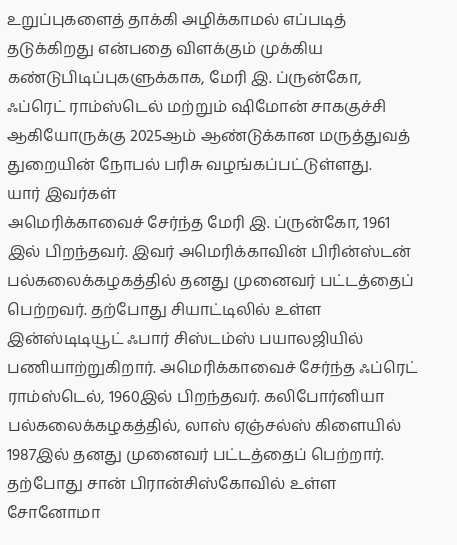உறுப்புகளைத் தாக்கி அழிக்காமல் எப்படித் தடுக்கிறது என்பதை விளக்கும் முக்கிய கண்டுபிடிப்புகளுக்காக, மேரி இ. ப்ருன்கோ, ஃப்ரெட் ராம்ஸ்டெல் மற்றும் ஷிமோன் சாககுச்சி ஆகியோருக்கு 2025ஆம் ஆண்டுக்கான மருத்துவத் துறையின் நோபல் பரிசு வழங்கப்பட்டுள்ளது.
யார் இவர்கள்
அமெரிக்காவைச் சேர்ந்த மேரி இ. ப்ருன்கோ, 1961 இல் பிறந்தவர். இவர் அமெரிக்காவின் பிரின்ஸ்டன் பல்கலைக்கழகத்தில் தனது முனைவர் பட்டத்தைப் பெற்றவர். தற்போது சியாட்டிலில் உள்ள இன்ஸ்டிடியூட் ஃபார் சிஸ்டம்ஸ் பயாலஜியில் பணியாற்றுகிறார். அமெரிக்காவைச் சேர்ந்த ஃப்ரெட் ராம்ஸ்டெல், 1960இல் பிறந்தவர். கலிபோர்னியா பல்கலைக்கழகத்தில், லாஸ் ஏஞ்சல்ஸ் கிளையில் 1987இல் தனது முனைவர் பட்டத்தைப் பெற்றார். தற்போது சான் பிரான்சிஸ்கோவில் உள்ள சோனோமா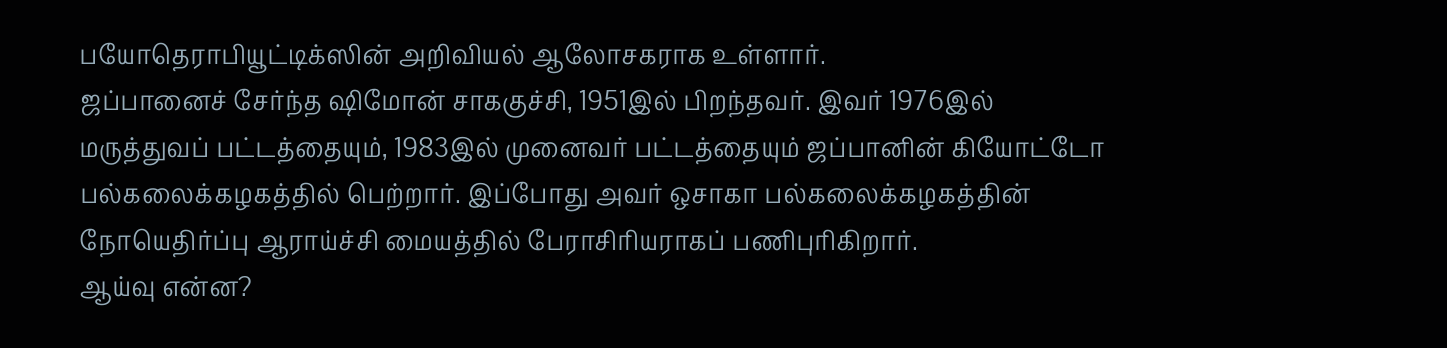பயோதெராபியூட்டிக்ஸின் அறிவியல் ஆலோசகராக உள்ளார்.
ஜப்பானைச் சேர்ந்த ஷிமோன் சாககுச்சி, 1951இல் பிறந்தவர். இவர் 1976இல் மருத்துவப் பட்டத்தையும், 1983இல் முனைவர் பட்டத்தையும் ஜப்பானின் கியோட்டோ பல்கலைக்கழகத்தில் பெற்றார். இப்போது அவர் ஒசாகா பல்கலைக்கழகத்தின் நோயெதிர்ப்பு ஆராய்ச்சி மையத்தில் பேராசிரியராகப் பணிபுரிகிறார்.
ஆய்வு என்ன?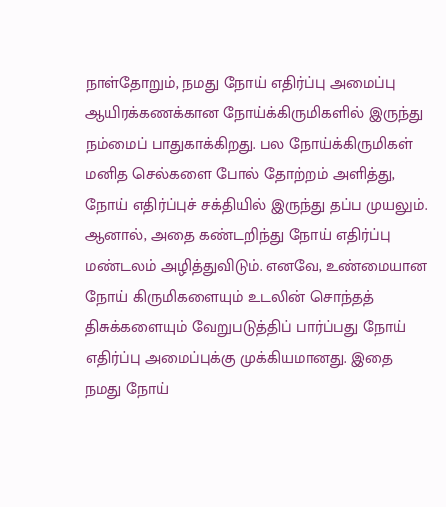நாள்தோறும், நமது நோய் எதிர்ப்பு அமைப்பு ஆயிரக்கணக்கான நோய்க்கிருமிகளில் இருந்து நம்மைப் பாதுகாக்கிறது. பல நோய்க்கிருமிகள் மனித செல்களை போல் தோற்றம் அளித்து, நோய் எதிர்ப்புச் சக்தியில் இருந்து தப்ப முயலும். ஆனால், அதை கண்டறிந்து நோய் எதிர்ப்பு மண்டலம் அழித்துவிடும். எனவே, உண்மையான நோய் கிருமிகளையும் உடலின் சொந்தத் திசுக்களையும் வேறுபடுத்திப் பார்ப்பது நோய் எதிர்ப்பு அமைப்புக்கு முக்கியமானது. இதை நமது நோய்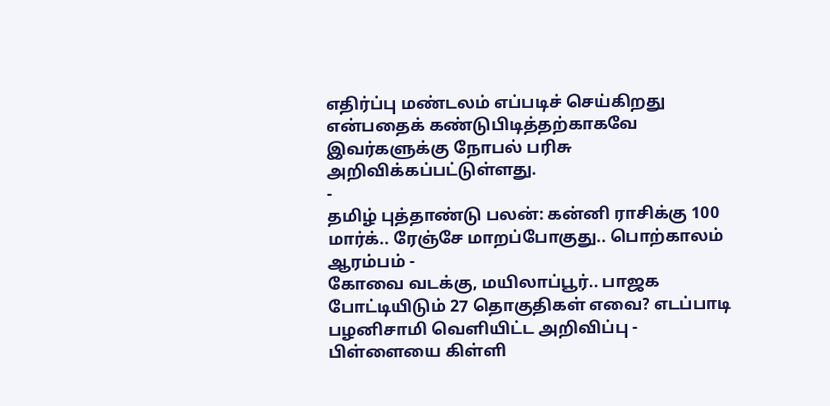எதிர்ப்பு மண்டலம் எப்படிச் செய்கிறது என்பதைக் கண்டுபிடித்தற்காகவே இவர்களுக்கு நோபல் பரிசு அறிவிக்கப்பட்டுள்ளது.
-
தமிழ் புத்தாண்டு பலன்: கன்னி ராசிக்கு 100 மார்க்.. ரேஞ்சே மாறப்போகுது.. பொற்காலம் ஆரம்பம் -
கோவை வடக்கு, மயிலாப்பூர்.. பாஜக போட்டியிடும் 27 தொகுதிகள் எவை? எடப்பாடி பழனிசாமி வெளியிட்ட அறிவிப்பு -
பிள்ளையை கிள்ளி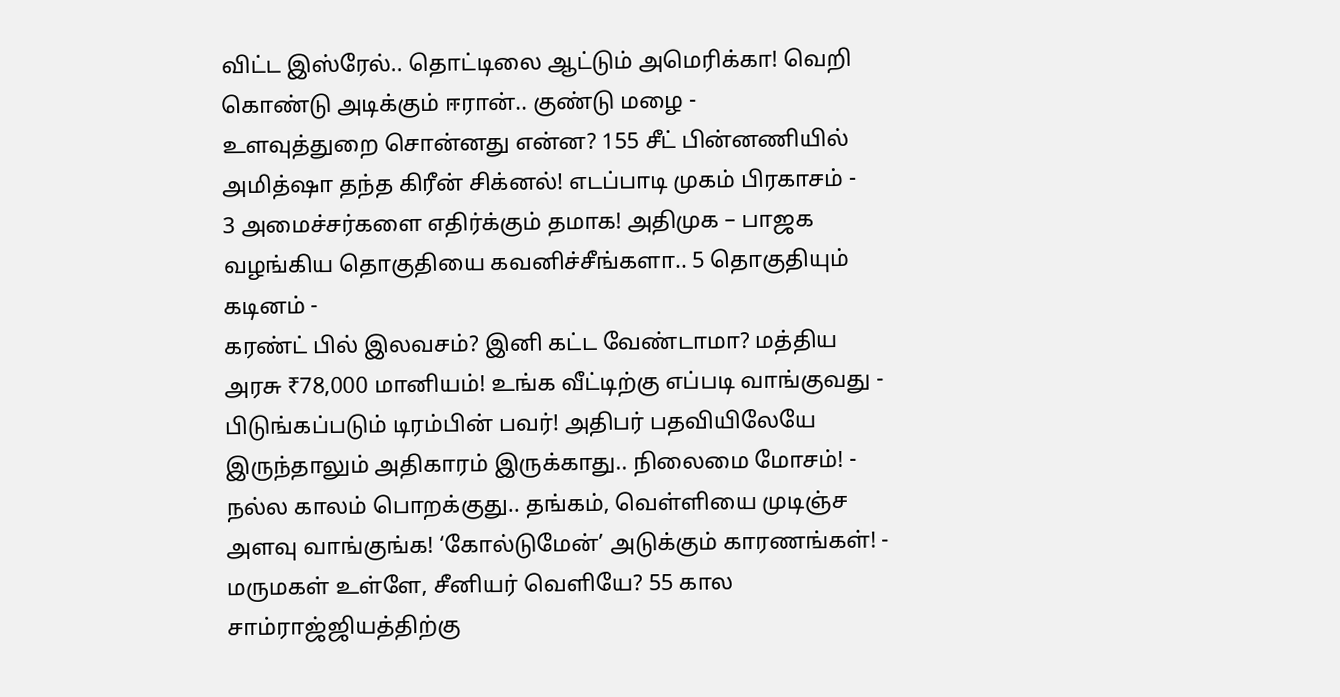விட்ட இஸ்ரேல்.. தொட்டிலை ஆட்டும் அமெரிக்கா! வெறி கொண்டு அடிக்கும் ஈரான்.. குண்டு மழை -
உளவுத்துறை சொன்னது என்ன? 155 சீட் பின்னணியில் அமித்ஷா தந்த கிரீன் சிக்னல்! எடப்பாடி முகம் பிரகாசம் -
3 அமைச்சர்களை எதிர்க்கும் தமாக! அதிமுக – பாஜக வழங்கிய தொகுதியை கவனிச்சீங்களா.. 5 தொகுதியும் கடினம் -
கரண்ட் பில் இலவசம்? இனி கட்ட வேண்டாமா? மத்திய அரசு ₹78,000 மானியம்! உங்க வீட்டிற்கு எப்படி வாங்குவது -
பிடுங்கப்படும் டிரம்பின் பவர்! அதிபர் பதவியிலேயே இருந்தாலும் அதிகாரம் இருக்காது.. நிலைமை மோசம்! -
நல்ல காலம் பொறக்குது.. தங்கம், வெள்ளியை முடிஞ்ச அளவு வாங்குங்க! ‘கோல்டுமேன்’ அடுக்கும் காரணங்கள்! -
மருமகள் உள்ளே, சீனியர் வெளியே? 55 கால சாம்ராஜ்ஜியத்திற்கு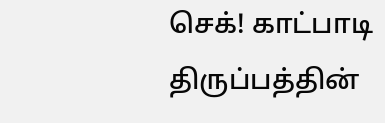செக்! காட்பாடி திருப்பத்தின்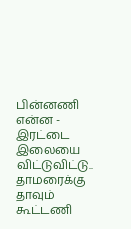பின்னணி என்ன -
இரட்டை இலையை விட்டுவிட்டு.. தாமரைக்கு தாவும் கூட்டணி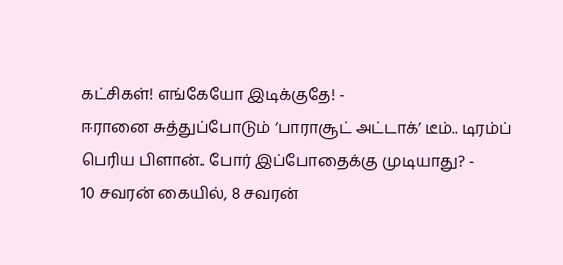கட்சிகள்! எங்கேயோ இடிக்குதே! -
ஈரானை சுத்துப்போடும் ‘பாராசூட் அட்டாக்’ டீம்.. டிரம்ப் பெரிய பிளான்.. போர் இப்போதைக்கு முடியாது? -
10 சவரன் கையில், 8 சவரன்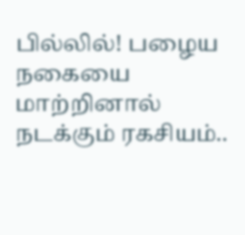பில்லில்! பழைய நகையை மாற்றினால் நடக்கும் ரகசியம்..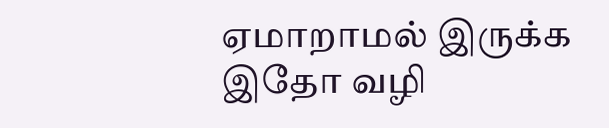ஏமாறாமல் இருக்க இதோ வழி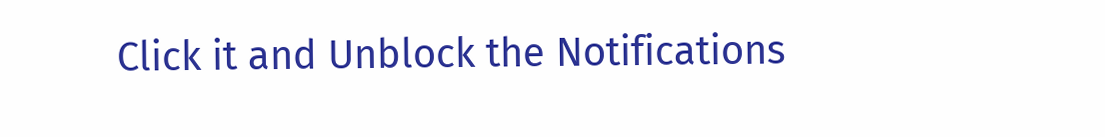Click it and Unblock the Notifications